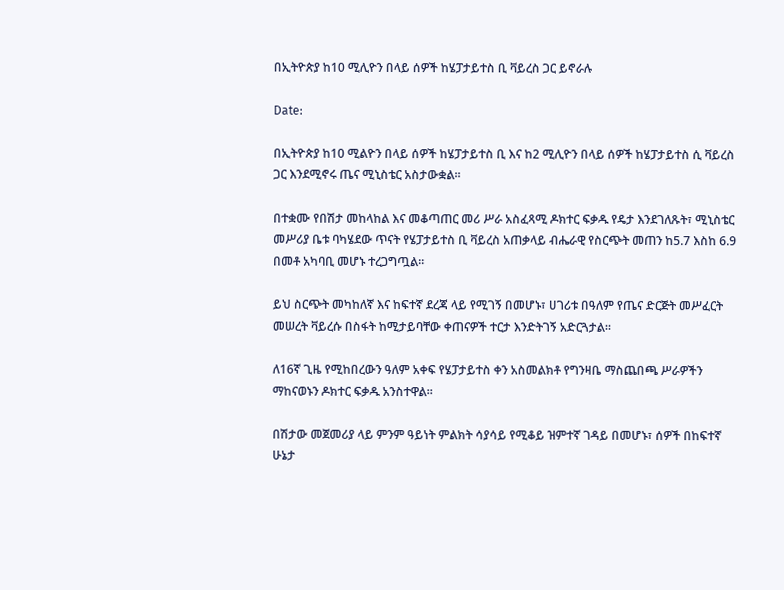በኢትዮጵያ ከ10 ሚሊዮን በላይ ሰዎች ከሄፓታይተስ ቢ ቫይረስ ጋር ይኖራሉ

Date:

በኢትዮጵያ ከ10 ሚልዮን በላይ ሰዎች ከሄፓታይተስ ቢ እና ከ2 ሚሊዮን በላይ ሰዎች ከሄፓታይተስ ሲ ቫይረስ ጋር እንደሚኖሩ ጤና ሚኒስቴር አስታውቋል፡፡

በተቋሙ የበሽታ መከላከል እና መቆጣጠር መሪ ሥራ አስፈጻሚ ዶክተር ፍቃዱ የዴታ እንደገለጹት፣ ሚኒስቴር መሥሪያ ቤቱ ባካሄደው ጥናት የሄፓታይተስ ቢ ቫይረስ አጠቃላይ ብሔራዊ የስርጭት መጠን ከ5.7 እስከ 6.9 በመቶ አካባቢ መሆኑ ተረጋግጧል።

ይህ ስርጭት መካከለኛ እና ከፍተኛ ደረጃ ላይ የሚገኝ በመሆኑ፣ ሀገሪቱ በዓለም የጤና ድርጅት መሥፈርት መሠረት ቫይረሱ በስፋት ከሚታይባቸው ቀጠናዎች ተርታ እንድትገኝ አድርጓታል።

ለ16ኛ ጊዜ የሚከበረውን ዓለም አቀፍ የሄፓታይተስ ቀን አስመልክቶ የግንዛቤ ማስጨበጫ ሥራዎችን ማከናወኑን ዶክተር ፍቃዱ አንስተዋል።

በሽታው መጀመሪያ ላይ ምንም ዓይነት ምልክት ሳያሳይ የሚቆይ ዝምተኛ ገዳይ በመሆኑ፣ ሰዎች በከፍተኛ ሁኔታ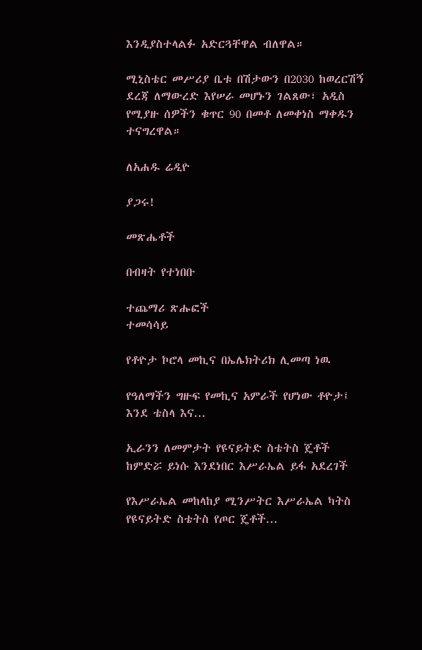እንዲያስተላልፉ አድርጓቸዋል ብለዋል።

ሚኒስቴር መሥሪያ ቤቱ በሽታውን በ2030 ከወረርሽኝ ደረጃ ለማውረድ እየሠራ መሆኑን ገልጸው፣ አዲስ የሚያዙ ሰዎችን ቁጥር 90 በመቶ ለመቀነስ ማቀዱን ተናግረዋል።

ለአሐዱ ሬዲዮ

ያጋሩ!

መጽሔቶች

በብዛት የተነበቡ

ተጨማሪ ጽሑፎች
ተመሳሳይ

የቶዮታ ኮሮላ መኪና በኤሌክትሪክ ሊመጣ ነዉ

የዓለማችን ግዙፍ የመኪና አምራች የሆነው ቶዮታ፤ እንደ ቴስላ እና...

ኢራንን ለመምታት የዩናይትድ ስቴትስ ጄቶች ከምድሯ ይነሱ እንደነበር እሥራኤል ይፋ አደረገች

የእሥራኤል መከላከያ ሚንሥትር እሥራኤል ካትስ የዩናይትድ ስቴትስ የጦር ጄቶች...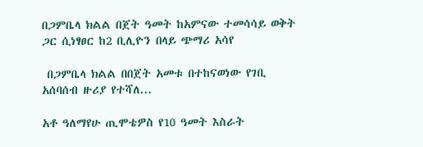በጋምቤላ ክልል በጀት ዓመት ከአምናው ተመሳሳይ ወቅት ጋር ሲነፃፀር ከ2 ቢሊዮን በላይ ጭማሪ አሳየ

 በጋምቤላ ክልል በበጀት አመቱ በተከናወነው የገቢ አሰባሰብ ዙሪያ የተሻለ...

አቶ ዓለማየሁ ጢሞቴዎስ የ10 ዓመት እስራት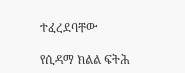ተፈረደባቸው

የሲዳማ ክልል ፍትሕ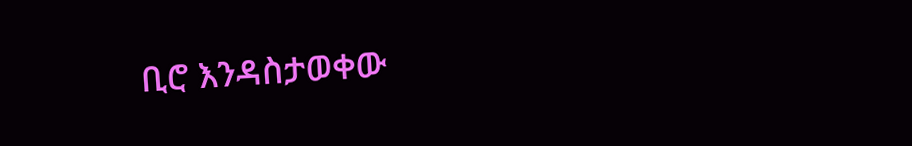ቢሮ እንዳስታወቀው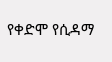የቀድሞ የሲዳማ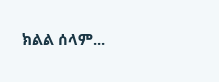ክልል ሰላም...